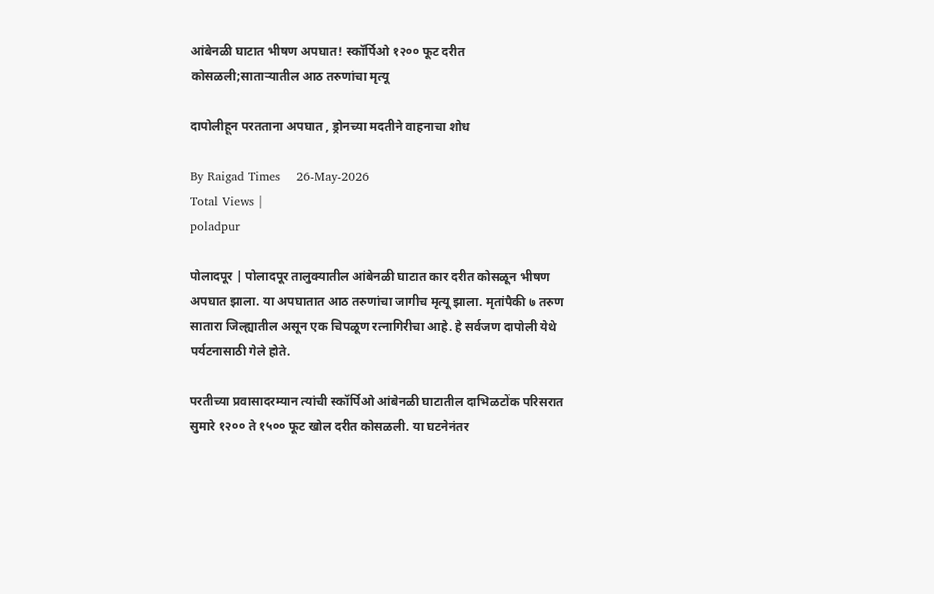आंबेनळी घाटात भीषण अपघात! स्कॉर्पिओ १२०० फूट दरीत कोसळली;सातार्‍यातील आठ तरुणांचा मृत्यू

दापोलीहून परतताना अपघात , ड्रोनच्या मदतीने वाहनाचा शोध

By Raigad Times    26-May-2026
Total Views |
poladpur

पोलादपूर | पोलादपूर तालुक्यातील आंबेनळी घाटात कार दरीत कोसळून भीषण अपघात झाला. या अपघातात आठ तरुणांचा जागीच मृत्यू झाला. मृतांपैकी ७ तरुण सातारा जिल्ह्यातील असून एक चिपळूण रत्नागिरीचा आहे. हे सर्वजण दापोली येथे पर्यटनासाठी गेले होते.

परतीच्या प्रवासादरम्यान त्यांची स्कॉर्पिओ आंबेनळी घाटातील दाभिळटोंक परिसरात सुमारे १२०० ते १५०० फूट खोल दरीत कोसळली. या घटनेनंतर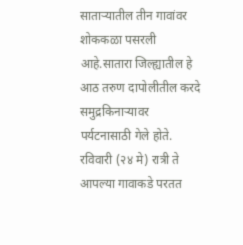सातार्‍यातील तीन गावांवर शोककळा पसरली आहे.सातारा जिल्ह्यातील हे आठ तरुण दापोलीतील करदे समुद्रकिनार्‍यावर पर्यटनासाठी गेले होते. रविवारी (२४ मे) रात्री ते आपल्या गावाकडे परतत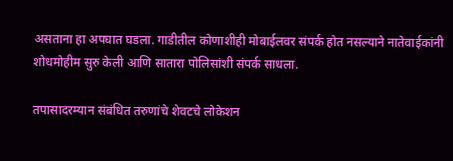असताना हा अपघात घडला. गाडीतील कोणाशीही मोबाईलवर संपर्क होत नसल्याने नातेवाईकांनी शोधमोहीम सुरु केली आणि सातारा पोलिसांशी संपर्क साधला.

तपासादरम्यान संबंधित तरुणांचे शेवटचे लोकेशन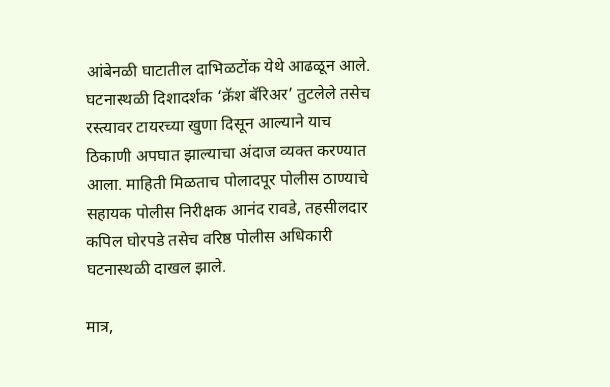आंबेनळी घाटातील दाभिळटोंक येथे आढळून आले. घटनास्थळी दिशादर्शक ‘क्रॅश बॅरिअर’ तुटलेले तसेच रस्त्यावर टायरच्या खुणा दिसून आल्याने याच ठिकाणी अपघात झाल्याचा अंदाज व्यक्त करण्यात आला. माहिती मिळताच पोलादपूर पोलीस ठाण्याचे सहायक पोलीस निरीक्षक आनंद रावडे, तहसीलदार कपिल घोरपडे तसेच वरिष्ठ पोलीस अधिकारी घटनास्थळी दाखल झाले.

मात्र,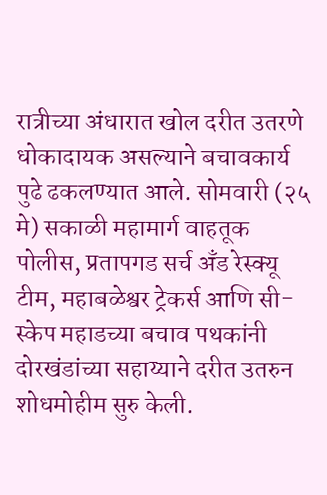रात्रीच्या अंधारात खोल दरीत उतरणे धोकादायक असल्याने बचावकार्य पुढे ढकलण्यात आले. सोमवारी (२५ मे) सकाळी महामार्ग वाहतूक पोलीस, प्रतापगड सर्च अँड रेस्क्यू टीम, महाबळेश्वर ट्रेकर्स आणि सी-स्केप महाडच्या बचाव पथकांनी दोरखंडांच्या सहाय्याने दरीत उतरुन शोधमोहीम सुरु केली.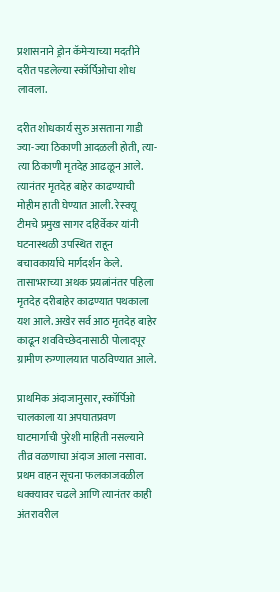प्रशासनाने ड्रोन कॅमेर्‍याच्या मदतीने दरीत पडलेल्या स्कॉर्पिओचा शोध लावला.

दरीत शोधकार्य सुरु असताना गाडी ज्या-ज्या ठिकाणी आदळली होती, त्या-त्या ठिकाणी मृतदेह आढळून आले. त्यानंतर मृतदेह बाहेर काढण्याची मोहीम हाती घेण्यात आली. रेस्क्यू टीमचे प्रमुख सागर दहिर्वेकर यांनी घटनास्थळी उपस्थित राहून बचावकार्याचे मार्गदर्शन केले. तासाभराच्या अथक प्रयत्नांनंतर पहिला मृतदेह दरीबाहेर काढण्यात पथकाला यश आले. अखेर सर्व आठ मृतदेह बाहेर काढून शवविच्छेदनासाठी पोलादपूर ग्रामीण रुग्णालयात पाठविण्यात आले.

प्राथमिक अंदाजानुसार, स्कॉर्पिओ चालकाला या अपघातप्रवण घाटमार्गाची पुरेशी माहिती नसल्याने तीव्र वळणाचा अंदाज आला नसावा. प्रथम वाहन सूचना फलकाजवळील धक्क्यावर चढले आणि त्यानंतर काही अंतरावरील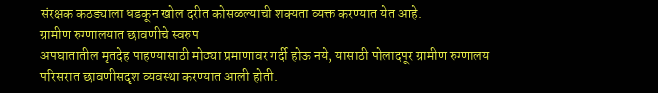संरक्षक कठड्याला धडकून खोल दरीत कोसळल्याची शक्यता व्यक्त करण्यात येत आहे.
ग्रामीण रुग्णालयात छावणीचे स्वरुप
अपघातातील मृतदेह पाहण्यासाठी मोठ्या प्रमाणावर गर्दी होऊ नये, यासाठी पोलादपूर ग्रामीण रुग्णालय परिसरात छावणीसदृश व्यवस्था करण्यात आली होती.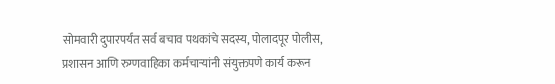सोमवारी दुपारपर्यंत सर्व बचाव पथकांचे सदस्य, पोलादपूर पोलीस, प्रशासन आणि रुग्णवाहिका कर्मचार्‍यांनी संयुक्तपणे कार्य करून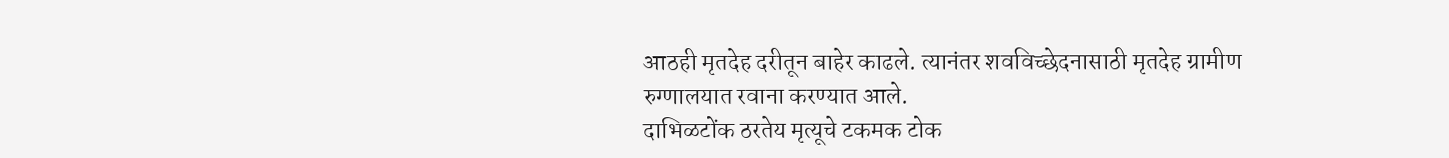आठही मृतदेह दरीतून बाहेर काढले. त्यानंतर शवविच्छेदनासाठी मृतदेह ग्रामीण रुग्णालयात रवाना करण्यात आले.
दाभिळटोंक ठरतेय मृत्यूचे टकमक टोक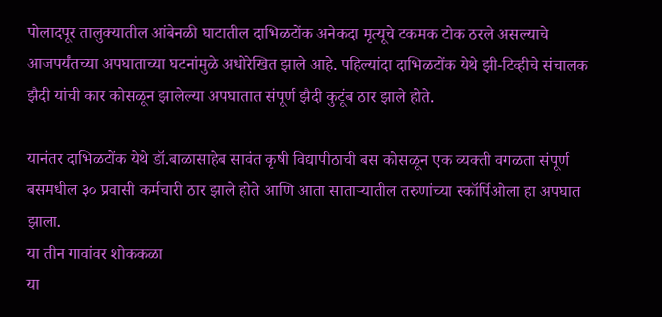पोलादपूर तालुक्यातील आंबेनळी घाटातील दाभिळटोंक अनेकदा मृत्यूचे टकमक टोक ठरले असल्याचे आजपर्यंतच्या अपघाताच्या घटनांमुळे अधोरेखित झाले आहे. पहिल्यांदा दाभिळटोंक येथे झी-टिव्हीचे संचालक झैदी यांची कार कोसळून झालेल्या अपघातात संपूर्ण झैदी कुटूंब ठार झाले होते.

यानंतर दाभिळटोंक येथे डॉ.बाळासाहेब सावंत कृषी विद्यापीठाची बस कोसळून एक व्यक्ती वगळता संपूर्ण बसमधील ३० प्रवासी कर्मचारी ठार झाले होते आणि आता सातार्‍यातील तरुणांच्या स्कॉर्पिओला हा अपघात झाला.
या तीन गावांवर शोककळा
या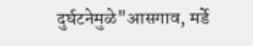दुर्घटनेमुळे"आसगाव, मर्डे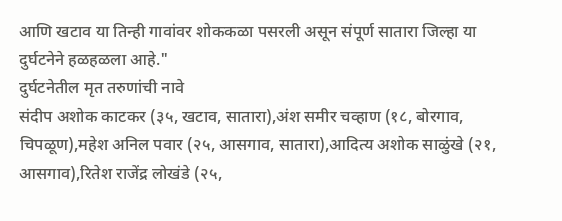आणि खटाव या तिन्ही गावांवर शोककळा पसरली असून संपूर्ण सातारा जिल्हा या दुर्घटनेने हळहळला आहे."
दुर्घटनेतील मृत तरुणांची नावे
संदीप अशोक काटकर (३५, खटाव, सातारा),अंश समीर चव्हाण (१८, बोरगाव, चिपळूण),महेश अनिल पवार (२५, आसगाव, सातारा),आदित्य अशोक साळुंखे (२१, आसगाव),रितेश राजेंद्र लोखंडे (२५,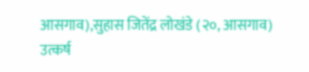आसगाव),सुहास जितेंद्र लोखंडे (२०, आसगाव)
उत्कर्ष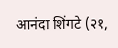आनंदा शिंगटे (२१,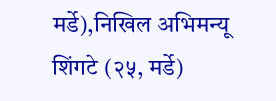मर्डे),निखिल अभिमन्यू शिंगटे (२५, मर्डे)